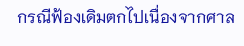กรณีฟ้องเดิมตกไปเนื่องจากศาล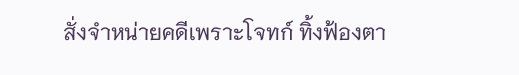สั่งจำหน่ายคดีเพราะโจทก์ ทิ้งฟ้องตา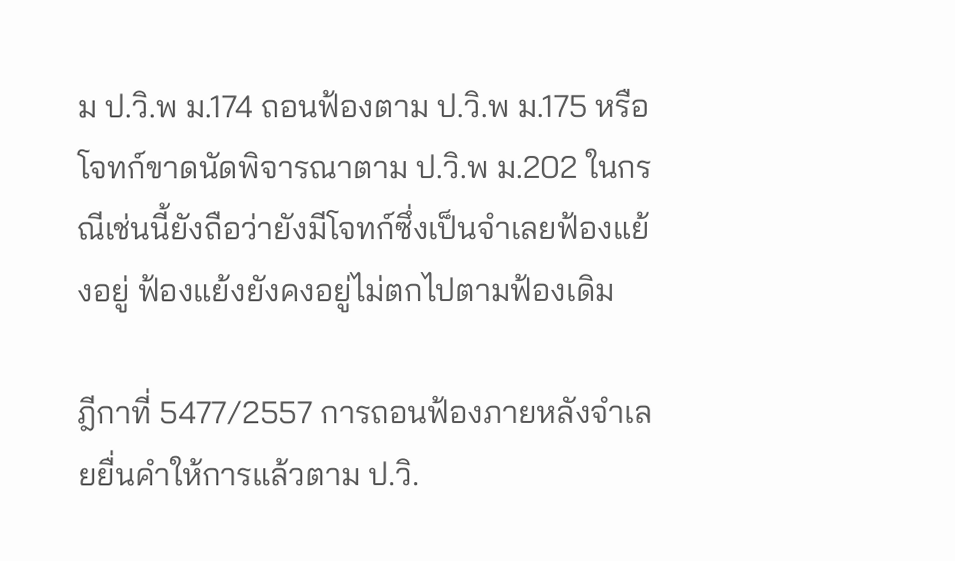ม ป.วิ.พ ม.174 ถอนฟ้องตาม ป.วิ.พ ม.175 หรือโจทก์ขาดนัดพิจารณาตาม ป.วิ.พ ม.202 ในกรณีเช่นนี้ยังถือว่ายังมีโจทก์ซึ่งเป็นจำเลยฟ้องแย้งอยู่ ฟ้องแย้งยังคงอยู่ไม่ตกไปตามฟ้องเดิม

ฎีกาที่ 5477/2557 การถอนฟ้องภายหลังจำเลยยื่นคำให้การแล้วตาม ป.วิ.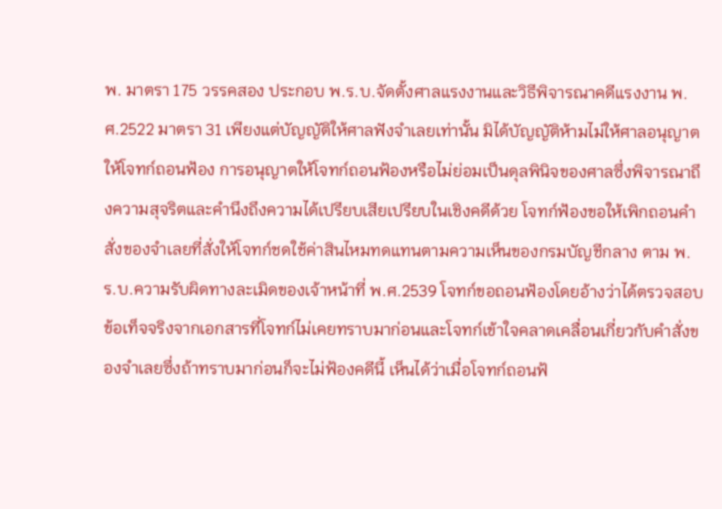พ. มาตรา 175 วรรคสอง ประกอบ พ.ร.บ.จัดตั้งศาลแรงงานและวิธีพิจารณาคดีแรงงาน พ.ศ.2522 มาตรา 31 เพียงแต่บัญญัติให้ศาลฟังจำเลยเท่านั้น มิได้บัญญัติห้ามไม่ให้ศาลอนุญาตให้โจทก์ถอนฟ้อง การอนุญาตให้โจทก์ถอนฟ้องหรือไม่ย่อมเป็นดุลพินิจของศาลซึ่งพิจารณาถึงความสุจริตและคำนึงถึงความได้เปรียบเสียเปรียบในเชิงคดีด้วย โจทก์ฟ้องขอให้เพิกถอนคำสั่งของจำเลยที่สั่งให้โจทก์ชดใช้ค่าสินไหมทดแทนตามความเห็นของกรมบัญชีกลาง ตาม พ.ร.บ.ความรับผิดทางละเมิดของเจ้าหน้าที่ พ.ศ.2539 โจทก์ขอถอนฟ้องโดยอ้างว่าได้ตรวจสอบข้อเท็จจริงจากเอกสารที่โจทก์ไม่เคยทราบมาก่อนและโจทก์เข้าใจคลาดเคลื่อนเกี่ยวกับคำสั่งของจำเลยซึ่งถ้าทราบมาก่อนก็จะไม่ฟ้องคดีนี้ เห็นได้ว่าเมื่อโจทก์ถอนฟ้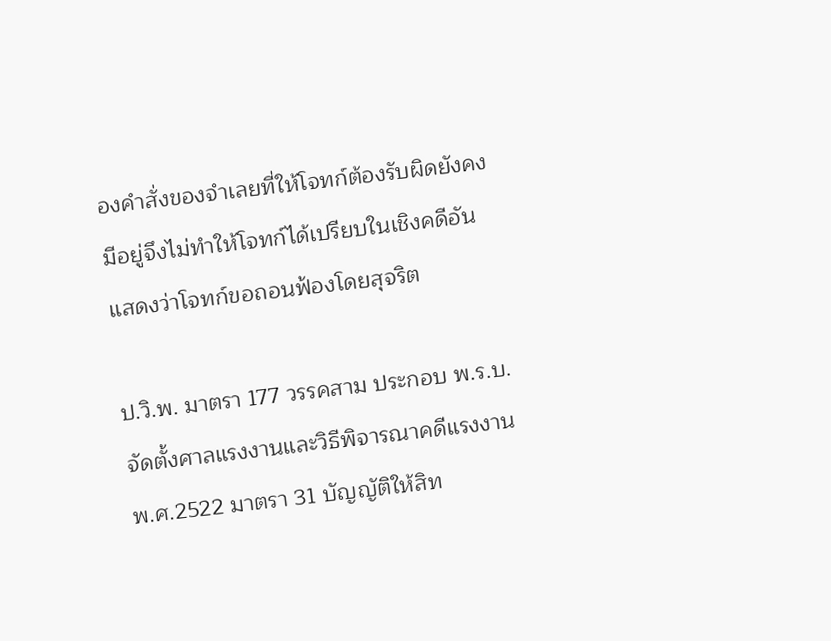องคำสั่งของจำเลยที่ให้โจทก์ต้องรับผิดยังคงมีอยู่จึงไม่ทำให้โจทก์ได้เปรียบในเชิงคดีอันแสดงว่าโจทก์ขอถอนฟ้องโดยสุจริต

ป.วิ.พ. มาตรา 177 วรรคสาม ประกอบ พ.ร.บ.จัดตั้งศาลแรงงานและวิธีพิจารณาคดีแรงงาน พ.ศ.2522 มาตรา 31 บัญญัติให้สิท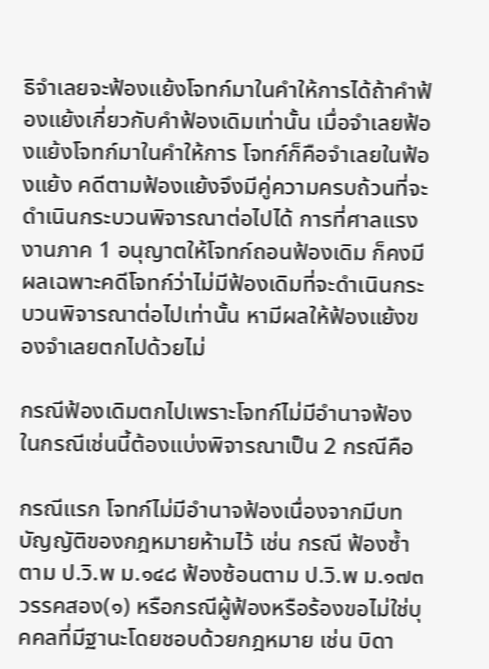ธิจำเลยจะฟ้องแย้งโจทก์มาในคำให้การได้ถ้าคำฟ้องแย้งเกี่ยวกับคำฟ้องเดิมเท่านั้น เมื่อจำเลยฟ้องแย้งโจทก์มาในคำให้การ โจทก์ก็คือจำเลยในฟ้องแย้ง คดีตามฟ้องแย้งจึงมีคู่ความครบถ้วนที่จะดำเนินกระบวนพิจารณาต่อไปได้ การที่ศาลแรงงานภาค 1 อนุญาตให้โจทก์ถอนฟ้องเดิม ก็คงมีผลเฉพาะคดีโจทก์ว่าไม่มีฟ้องเดิมที่จะดำเนินกระบวนพิจารณาต่อไปเท่านั้น หามีผลให้ฟ้องแย้งของจำเลยตกไปด้วยไม่

กรณีฟ้องเดิมตกไปเพราะโจทก์ไม่มีอำนาจฟ้อง ในกรณีเช่นนี้ต้องแบ่งพิจารณาเป็น 2 กรณีคือ

กรณีแรก โจทก์ไม่มีอำนาจฟ้องเนื่องจากมีบทบัญญัติของกฎหมายห้ามไว้ เช่น กรณี ฟ้องซ้ำตาม ป.วิ.พ ม.๑๔๘ ฟ้องซ้อนตาม ป.วิ.พ ม.๑๗๓ วรรคสอง(๑) หรือกรณีผู้ฟ้องหรือร้องขอไม่ใช่บุคคลที่มีฐานะโดยชอบด้วยกฎหมาย เช่น บิดา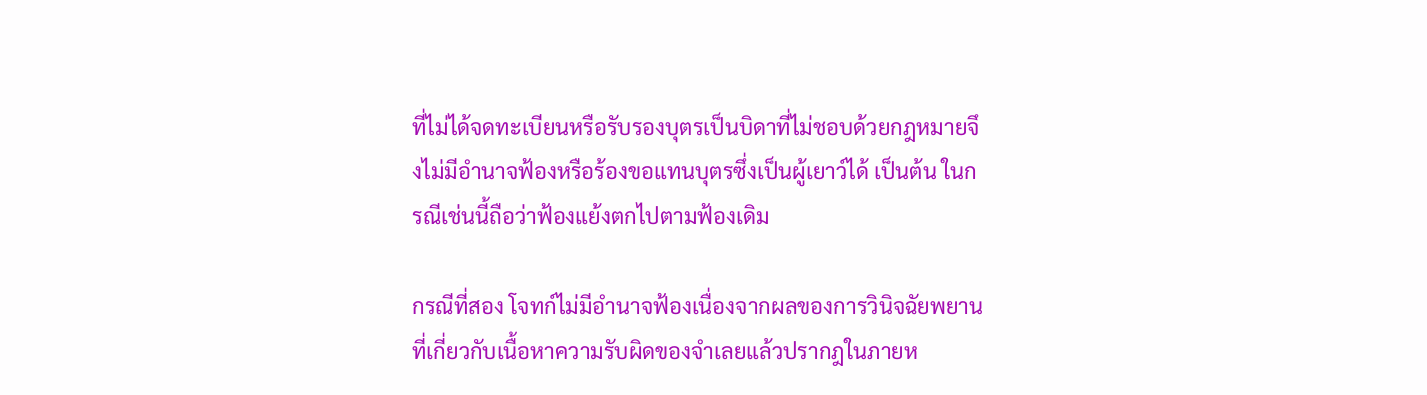ที่ไม่ได้จดทะเบียนหรือรับรองบุตรเป็นบิดาที่ไม่ชอบด้วยกฎหมายจึงไม่มีอำนาจฟ้องหรือร้องขอแทนบุตรซึ่งเป็นผู้เยาว์ได้ เป็นต้น ในกรณีเช่นนี้ถือว่าฟ้องแย้งตกไปตามฟ้องเดิม

กรณีที่สอง โจทก์ไม่มีอำนาจฟ้องเนื่องจากผลของการวินิจฉัยพยานที่เกี่ยวกับเนื้อหาความรับผิดของจำเลยแล้วปรากฎในภายห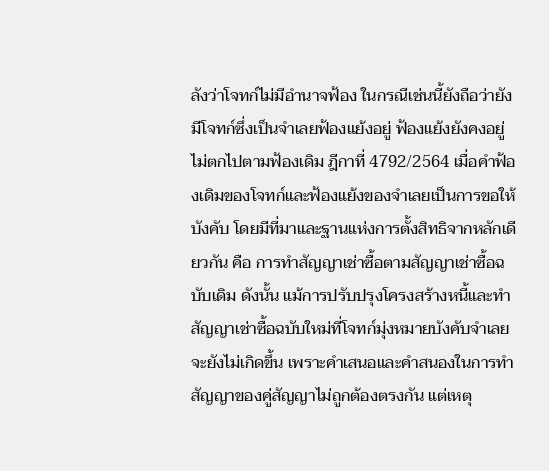ลังว่าโจทก์ไม่มีอำนาจฟ้อง ในกรณีเช่นนี้ยังถือว่ายังมีโจทก์ซึ่งเป็นจำเลยฟ้องแย้งอยู่ ฟ้องแย้งยังคงอยู่ไม่ตกไปตามฟ้องเดิม ฎีกาที่ 4792/2564 เมื่อคำฟ้องเดิมของโจทก์และฟ้องแย้งของจำเลยเป็นการขอให้บังคับ โดยมีที่มาและฐานแห่งการตั้งสิทธิจากหลักเดียวกัน คือ การทำสัญญาเช่าซื้อตามสัญญาเช่าซื้อฉบับเดิม ดังนั้น แม้การปรับปรุงโครงสร้างหนี้และทำสัญญาเช่าซื้อฉบับใหม่ที่โจทก์มุ่งหมายบังคับจำเลยจะยังไม่เกิดขึ้น เพราะคำเสนอและคำสนองในการทำสัญญาของคู่สัญญาไม่ถูกต้องตรงกัน แต่เหตุ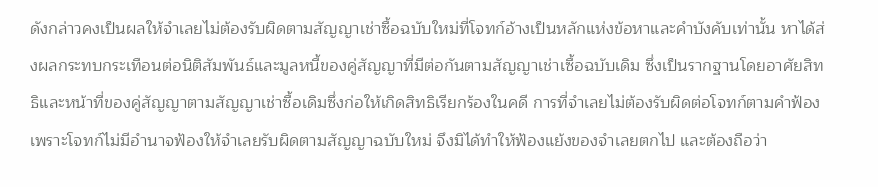ดังกล่าวคงเป็นผลให้จำเลยไม่ต้องรับผิดตามสัญญาเช่าซื้อฉบับใหม่ที่โจทก์อ้างเป็นหลักแห่งข้อหาและคำบังคับเท่านั้น หาได้ส่งผลกระทบกระเทือนต่อนิติสัมพันธ์และมูลหนี้ของคู่สัญญาที่มีต่อกันตามสัญญาเช่าเซื้อฉบับเดิม ซึ่งเป็นรากฐานโดยอาศัยสิทธิและหน้าที่ของคู่สัญญาตามสัญญาเช่าซื้อเดิมซึ่งก่อให้เกิดสิทธิเรียกร้องในคดี การที่จำเลยไม่ต้องรับผิดต่อโจทก์ตามคำฟ้องเพราะโจทก์ไม่มีอำนาจฟ้องให้จำเลยรับผิดตามสัญญาฉบับใหม่ จึงมิได้ทำให้ฟ้องแย้งของจำเลยตกไป และต้องถือว่า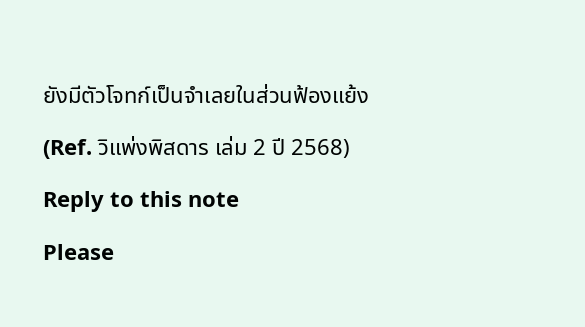ยังมีตัวโจทก์เป็นจำเลยในส่วนฟ้องแย้ง

(Ref. วิแพ่งพิสดาร เล่ม 2 ปี 2568)

Reply to this note

Please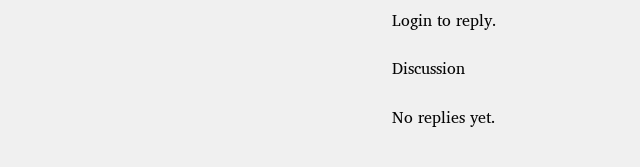Login to reply.

Discussion

No replies yet.